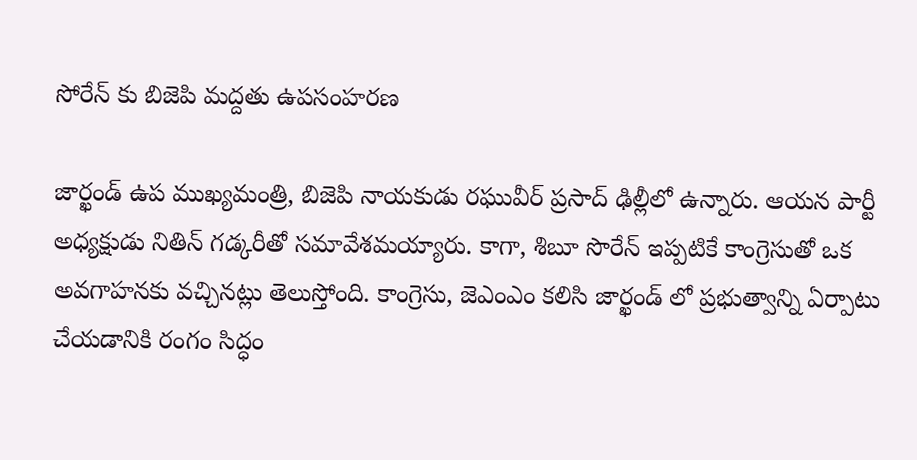సోరేన్ కు బిజెపి మద్దతు ఉపసంహరణ

జార్ఖండ్ ఉప ముఖ్యమంత్రి, బిజెపి నాయకుడు రఘువీర్ ప్రసాద్ ఢిల్లీలో ఉన్నారు. ఆయన పార్టీ అధ్యక్షుడు నితిన్ గడ్కరీతో సమావేశమయ్యారు. కాగా, శిబూ సొరేన్ ఇప్పటికే కాంగ్రెసుతో ఒక అవగాహనకు వచ్చినట్లు తెలుస్తోంది. కాంగ్రెసు, జెఎంఎం కలిసి జార్ఖండ్ లో ప్రభుత్వాన్ని ఏర్పాటు చేయడానికి రంగం సిద్ధం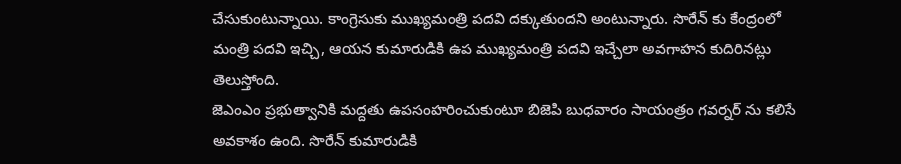చేసుకుంటున్నాయి. కాంగ్రెసుకు ముఖ్యమంత్రి పదవి దక్కుతుందని అంటున్నారు. సొరేన్ కు కేంద్రంలో మంత్రి పదవి ఇచ్చి, ఆయన కుమారుడికి ఉప ముఖ్యమంత్రి పదవి ఇచ్చేలా అవగాహన కుదిరినట్లు తెలుస్తోంది.
జెఎంఎం ప్రభుత్వానికి మద్దతు ఉపసంహరించుకుంటూ బిజెపి బుధవారం సాయంత్రం గవర్నర్ ను కలిసే అవకాశం ఉంది. సొరేన్ కుమారుడికి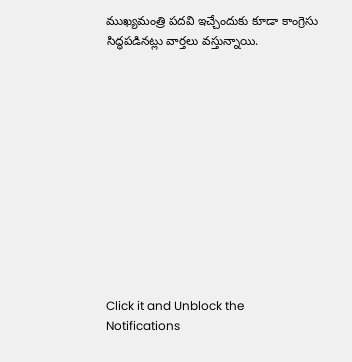ముఖ్యమంత్రి పదవి ఇచ్చేందుకు కూడా కాంగ్రెసు సిద్ధపడినట్లు వార్తలు వస్తున్నాయి.












Click it and Unblock the Notifications